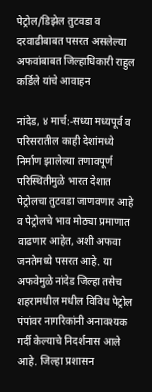पेट्रोल/डिझेल तुटवडा व दरवाढीबाबत पसरत असलेल्या अफवांबाबत जिल्हाधिकारी राहुल कर्डिले यांचे आवाहन

नांदेड, ४ मार्च:-सध्या मध्यपूर्व व परिसरातील काही देशांमध्ये निर्माण झालेल्या तणावपूर्ण परिस्थितीमुळे भारत देशात पेट्रोलचा तुटवडा जाणवणार आहे व पेट्रोलचे भाव मोठ्या प्रमाणात वाढणार आहेत, अशी अफवा जनतेमध्ये पसरत आहे. या अफवेमुळे नांदेड जिल्हा तसेच शहरामधील मधील विविध पेट्रोल पंपांवर नागरिकांनी अनावश्यक गर्दी केल्याचे निदर्शनास आले आहे. जिल्हा प्रशासन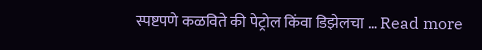स्पष्टपणे कळविते की पेट्रोल किंवा डिझेलचा … Read more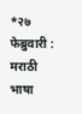*२७ फेब्रुवारी : मराठी भाषा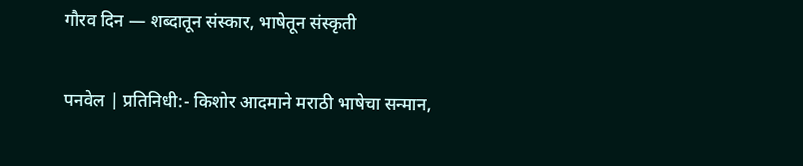गौरव दिन — शब्दातून संस्कार, भाषेतून संस्कृती

पनवेल | प्रतिनिधी:- किशोर आदमाने मराठी भाषेचा सन्मान,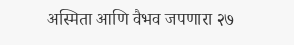अस्मिता आणि वैभव जपणारा २७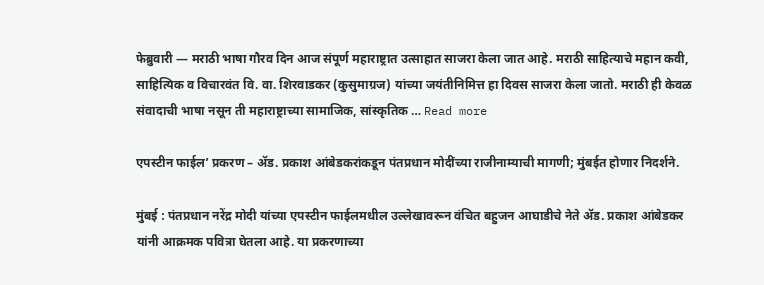फेब्रुवारी — मराठी भाषा गौरव दिन आज संपूर्ण महाराष्ट्रात उत्साहात साजरा केला जात आहे. मराठी साहित्याचे महान कवी, साहित्यिक व विचारवंत वि. वा. शिरवाडकर (कुसुमाग्रज) यांच्या जयंतीनिमित्त हा दिवस साजरा केला जातो. मराठी ही केवळ संवादाची भाषा नसून ती महाराष्ट्राच्या सामाजिक, सांस्कृतिक … Read more

एपस्टीन फाईल’ प्रकरण – ॲड. प्रकाश आंबेडकरांकडून पंतप्रधान मोदींच्या राजीनाम्याची मागणी; मुंबईत होणार निदर्शने.

मुंबई : पंतप्रधान नरेंद्र मोदी यांच्या एपस्टीन फाईलमधील उल्लेखावरून वंचित बहुजन आघाडीचे नेते ॲड. प्रकाश आंबेडकर यांनी आक्रमक पवित्रा घेतला आहे. या प्रकरणाच्या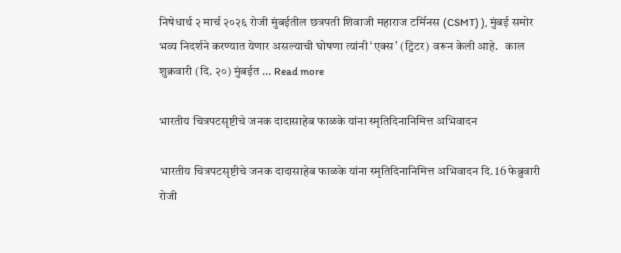निषेधार्थ २ मार्च २०२६ रोजी मुंबईतील छत्रपती शिवाजी महाराज टर्मिनस (CSMT) ), मुंबई समोर भव्य निदर्शने करण्यात येणार असल्याची घोषणा त्यांनी ‘एक्स’ (ट्विटर) वरून केली आहे.   काल शुक्रवारी (दि. २०) मुंबईत … Read more

भारतीय चित्रपटसृष्टीचे जनक दादासाहेब फाळके यांना स्मृतिदिनानिमित्त अभिवादन

भारतीय चित्रपटसृष्टीचे जनक दादासाहेब फाळके यांना स्मृतिदिनानिमित्त अभिवादन दि. 16 फेब्रुवारी रोजी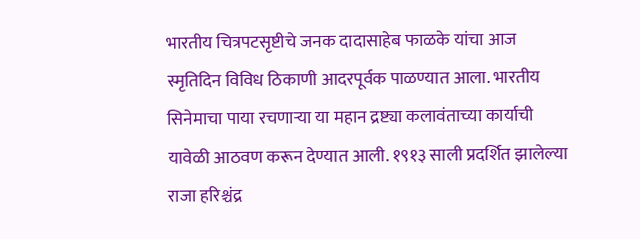भारतीय चित्रपटसृष्टीचे जनक दादासाहेब फाळके यांचा आज स्मृतिदिन विविध ठिकाणी आदरपूर्वक पाळण्यात आला. भारतीय सिनेमाचा पाया रचणाऱ्या या महान द्रष्ट्या कलावंताच्या कार्याची यावेळी आठवण करून देण्यात आली. १९१३ साली प्रदर्शित झालेल्या राजा हरिश्चंद्र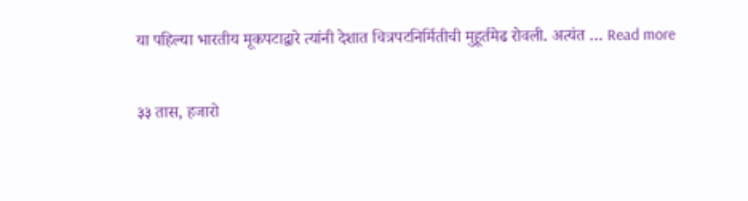या पहिल्या भारतीय मूकपटाद्वारे त्यांनी देशात चित्रपटनिर्मितीची मुहूर्तमेढ रोवली. अत्यंत … Read more

३३ तास, हजारो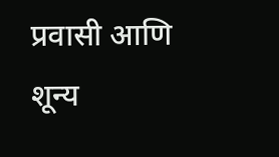प्रवासी आणि शून्य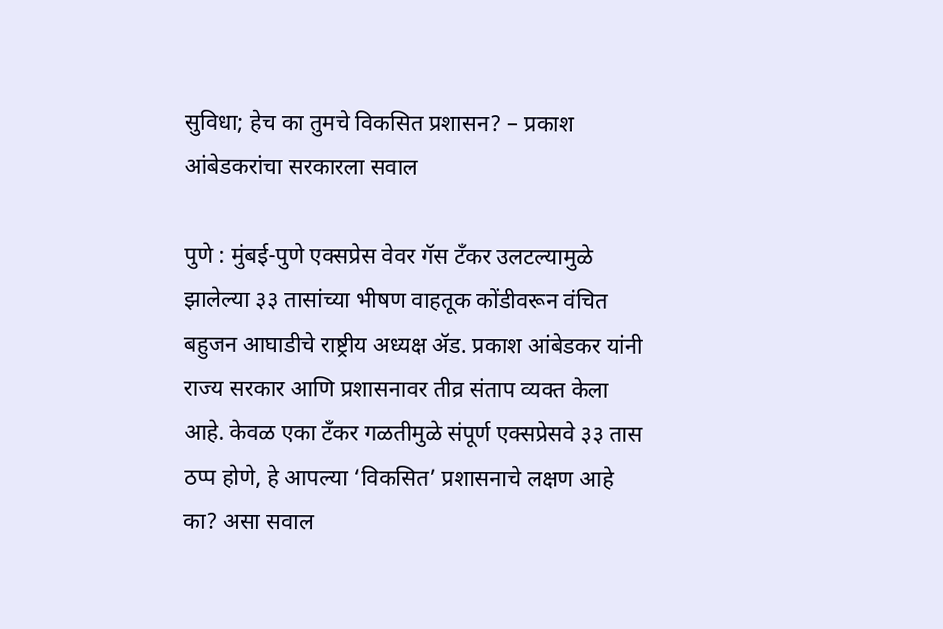सुविधा; हेच का तुमचे विकसित प्रशासन? – प्रकाश आंबेडकरांचा सरकारला सवाल

पुणे : मुंबई-पुणे एक्सप्रेस वेवर गॅस टँकर उलटल्यामुळे झालेल्या ३३ तासांच्या भीषण वाहतूक कोंडीवरून वंचित बहुजन आघाडीचे राष्ट्रीय अध्यक्ष ॲड. प्रकाश आंबेडकर यांनी राज्य सरकार आणि प्रशासनावर तीव्र संताप व्यक्त केला आहे. केवळ एका टँकर गळतीमुळे संपूर्ण एक्सप्रेसवे ३३ तास ठप्प होणे, हे आपल्या ‘विकसित’ प्रशासनाचे लक्षण आहे का? असा सवाल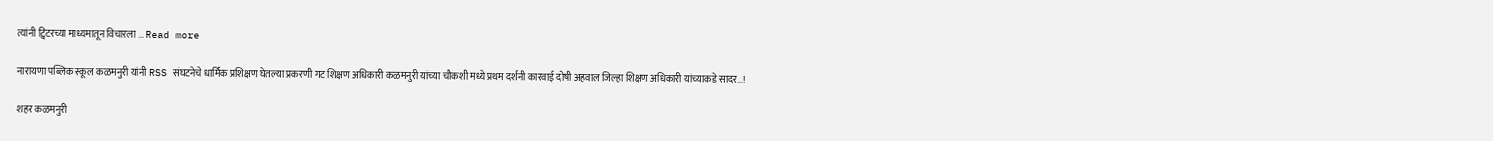त्यांनी ट्विटरच्या माध्यमातून विचारला … Read more

नारायणा पब्लिक स्कूल कळमनुरी यांनी RSS संघटनेचे धार्मिक प्रशिक्षण घेतल्या प्रकरणी गट शिक्षण अधिकारी कळमनुरी यांच्या चौकशी मध्ये प्रथम दर्शनी कारवाई दोषी अहवाल जिल्हा शिक्षण अधिकारी यांच्याकडे सादर…!

शहर कळमनुरी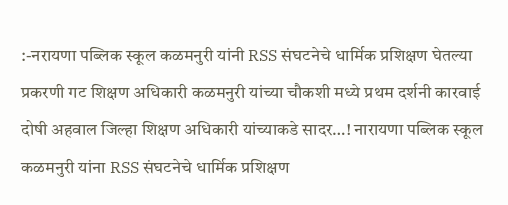:-नरायणा पब्लिक स्कूल कळमनुरी यांनी RSS संघटनेचे धार्मिक प्रशिक्षण घेतल्या प्रकरणी गट शिक्षण अधिकारी कळमनुरी यांच्या चौकशी मध्ये प्रथम दर्शनी कारवाई दोषी अहवाल जिल्हा शिक्षण अधिकारी यांच्याकडे सादर…! नारायणा पब्लिक स्कूल कळमनुरी यांना RSS संघटनेचे धार्मिक प्रशिक्षण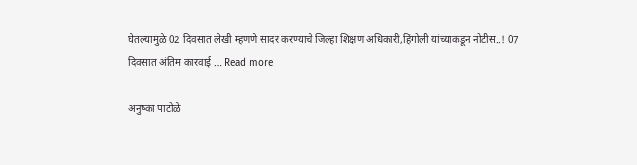घेतल्यामुळे 02 दिवसात लेखी म्हणणे सादर करण्याचे जिल्हा शिक्षण अधिकारी,हिंगोली यांच्याकडून नोटीस..! 07 दिवसात अंतिम कारवाई … Read more

अनुष्का पाटोळे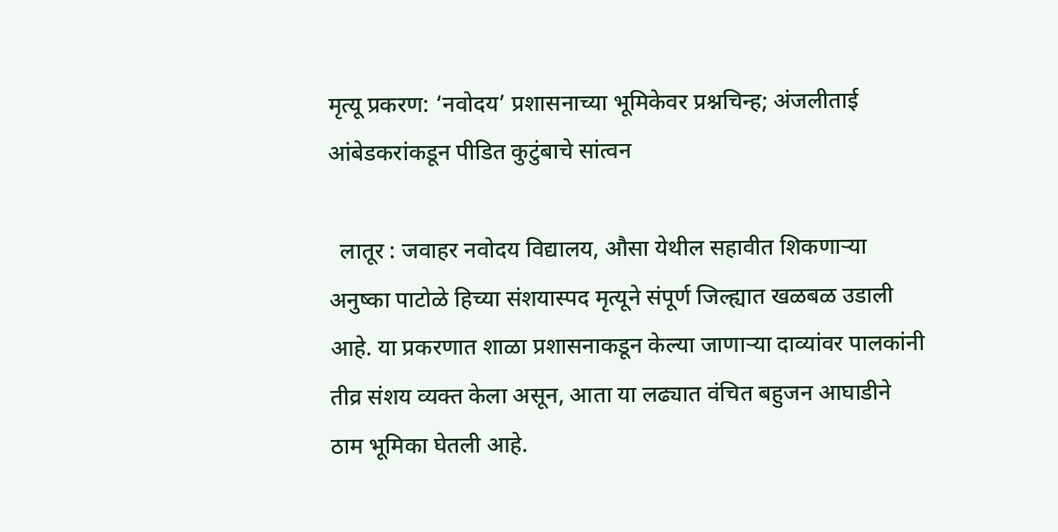मृत्यू प्रकरण: ‘नवोदय’ प्रशासनाच्या भूमिकेवर प्रश्नचिन्ह; अंजलीताई आंबेडकरांकडून पीडित कुटुंबाचे सांत्वन

  लातूर : जवाहर नवोदय विद्यालय, औसा येथील सहावीत शिकणाऱ्या अनुष्का पाटोळे हिच्या संशयास्पद मृत्यूने संपूर्ण जिल्ह्यात खळबळ उडाली आहे. या प्रकरणात शाळा प्रशासनाकडून केल्या जाणाऱ्या दाव्यांवर पालकांनी तीव्र संशय व्यक्त केला असून, आता या लढ्यात वंचित बहुजन आघाडीने ठाम भूमिका घेतली आहे.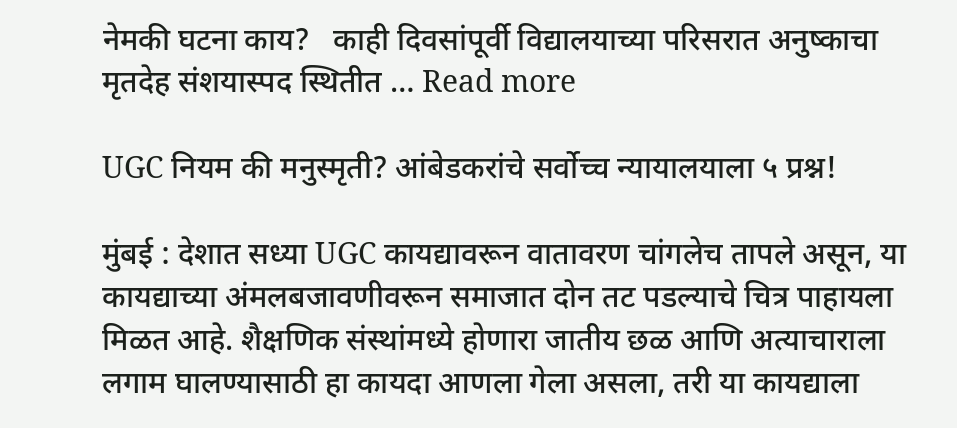नेमकी घटना काय?   काही दिवसांपूर्वी विद्यालयाच्या परिसरात अनुष्काचा मृतदेह संशयास्पद स्थितीत … Read more

UGC नियम की मनुस्मृती? आंबेडकरांचे सर्वोच्च न्यायालयाला ५ प्रश्न!

मुंबई : देशात सध्या UGC कायद्यावरून वातावरण चांगलेच तापले असून, या कायद्याच्या अंमलबजावणीवरून समाजात दोन तट पडल्याचे चित्र पाहायला मिळत आहे. शैक्षणिक संस्थांमध्ये होणारा जातीय छळ आणि अत्याचाराला लगाम घालण्यासाठी हा कायदा आणला गेला असला, तरी या कायद्याला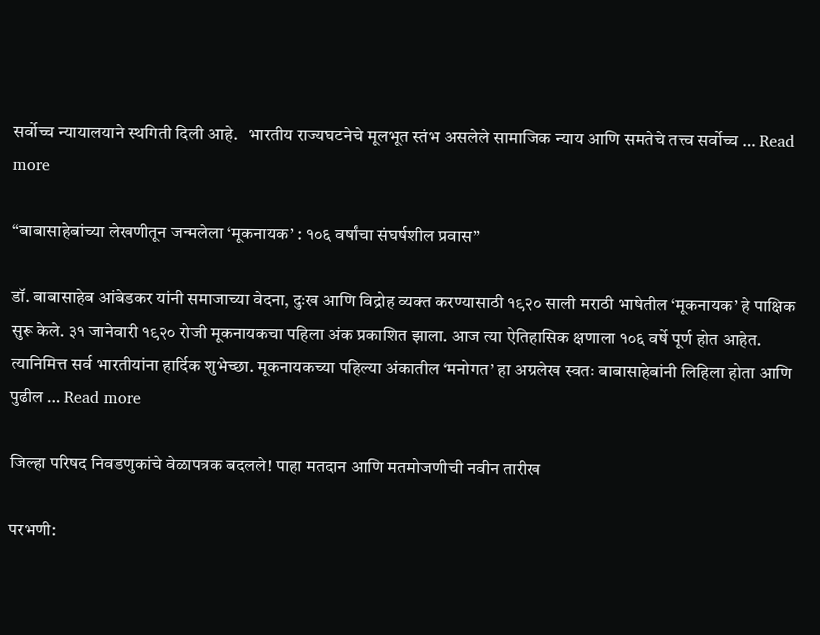सर्वोच्च न्यायालयाने स्थगिती दिली आहे.   भारतीय राज्यघटनेचे मूलभूत स्तंभ असलेले सामाजिक न्याय आणि समतेचे तत्त्व सर्वोच्च … Read more

“बाबासाहेबांच्या लेखणीतून जन्मलेला ‘मूकनायक’ : १०६ वर्षांचा संघर्षशील प्रवास”

डॉ. बाबासाहेब आंबेडकर यांनी समाजाच्या वेदना, दुःख आणि विद्रोह व्यक्त करण्यासाठी १९२० साली मराठी भाषेतील ‘मूकनायक’ हे पाक्षिक सुरू केले. ३१ जानेवारी १९२० रोजी मूकनायकचा पहिला अंक प्रकाशित झाला. आज त्या ऐतिहासिक क्षणाला १०६ वर्षे पूर्ण होत आहेत. त्यानिमित्त सर्व भारतीयांना हार्दिक शुभेच्छा. मूकनायकच्या पहिल्या अंकातील ‘मनोगत’ हा अग्रलेख स्वतः बाबासाहेबांनी लिहिला होता आणि पुढील … Read more

जिल्हा परिषद निवडणुकांचे वेळापत्रक बदलले! पाहा मतदान आणि मतमोजणीची नवीन तारीख

परभणी: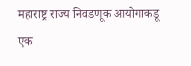महाराष्ट्र राज्य निवडणूक आयोगाकडू एक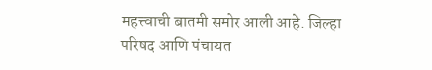महत्त्वाची बातमी समोर आली आहे. जिल्हा परिषद आणि पंचायत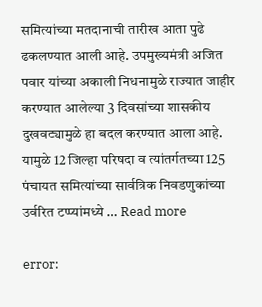समित्यांच्या मतदानाची तारीख आता पुढे ढकलण्यात आली आहे. उपमुख्यमंत्री अजित पवार यांच्या अकाली निधनामुळे राज्यात जाहीर करण्यात आलेल्या 3 दिवसांच्या शासकीय दुखवट्यामुळे हा बदल करण्यात आला आहे. यामुळे 12 जिल्हा परिषदा व त्यांतर्गतच्या 125 पंचायत समित्यांच्या सार्वत्रिक निवडणुकांच्या उर्वरित टप्प्यांमध्ये … Read more

error: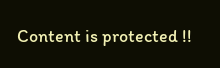Content is protected !!